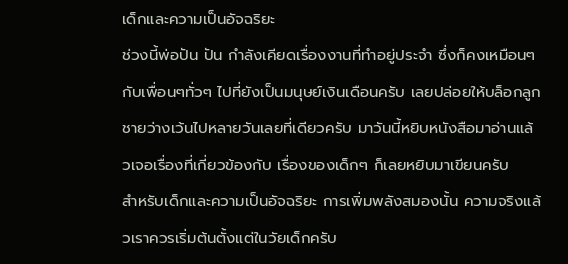เด็กและความเป็นอัจฉริยะ
ช่วงนี้พ่อปัน ปัน กำลังเคียดเรื่องงานที่ทำอยู่ประจำ ซึ่งก็คงเหมือนๆ กับเพื่อนๆทั่วๆ ไปที่ยังเป็นมนุษย์เงินเดือนครับ เลยปล่อยให้บล็อกลูกชายว่างเว้นไปหลายวันเลยที่เดียวครับ มาวันนี้หยิบหนังสือมาอ่านแล้วเจอเรื่องที่เกี่ยวข้องกับ เรื่องของเด็กๆ ก็เลยหยิบมาเขียนครับ
สำหรับเด็กและความเป็นอัจฉริยะ การเพิ่มพลังสมองนั้น ความจริงแล้วเราควรเริ่มต้นตั้งแต่ในวัยเด็กครับ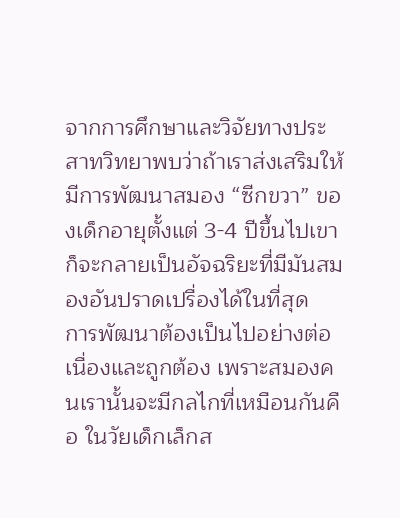จากการศึกษาและวิจัยทางประสาทวิทยาพบว่าถ้าเราส่งเสริมให้มีการพัฒนาสมอง “ซีกขวา” ของเด็กอายุตั้งแต่ 3-4 ปีขึ้นไปเขาก็จะกลายเป็นอัจฉริยะที่มีมันสมองอันปราดเปรื่องได้ในที่สุด
การพัฒนาต้องเป็นไปอย่างต่อเนื่องและถูกต้อง เพราะสมองคนเรานั้นจะมีกลไกที่เหมือนกันคือ ในวัยเด็กเล็กส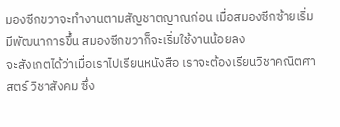มองซีกขวาจะทำงานตามสัญชาตญาณก่อน เมื่อสมองซีกซ้ายเริ่มมีพัฒนาการขึ้น สมองซีกขวาก็จะเริ่มใช้งานน้อยลง
จะสังเกตได้ว่าเมื่อเราไปเรียนหนังสือ เราจะต้องเรียนวิชาคณิตศาสตร์ วิชาสังคม ซึ่ง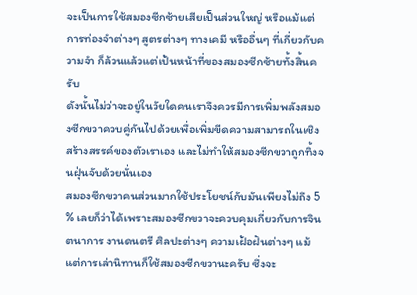จะเป็นการใช้สมองซีกซ้ายเสียเป็นส่วนใหญ่ หรือแม้แต่การท่องจำต่างๆ สูตรต่างๆ ทางเคมี หรืออื่นๆ ที่เกี่ยวกับความจำ ก็ล้วนแล้วแต่เป้นหน้าที่ของสมองซีกซ้ายทั้งสิ้นครับ
ดังนั้นไม่ว่าจะอยู่ในวัยใดคนเราจึงควรมีการเพิ่มพลังสมองซีกขวาควบคู่กันไปด้วยเพื่อเพิ่มขีดความสามารถในเชิงสร้างสรรค์ของตัวเราเอง และไม่ทำให้สมองซีกขวาถูกทิ้งจนฝุ่นจับด้วยนั่นเอง
สมองซีกขวาคนส่วนมากใช้ประโยชน์กับมันเพียงไม่ถึง 5 % เลยก็ว่าได้เพราะสมองซีกขวาจะควบคุมเกี่ยวกับการจินตนาการ งานดนตรี ศิลปะต่างๆ ความเฝ้อฝันต่างๆ แม้แต่การเล่านิทานก็ใช้สมองซีกขวานะครับ ซึ่งจะ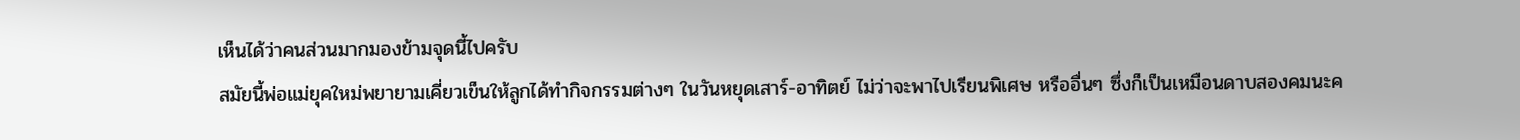เห็นได้ว่าคนส่วนมากมองข้ามจุดนี้ไปครับ
สมัยนี้พ่อแม่ยุคใหม่พยายามเคี่ยวเข็นให้ลูกได้ทำกิจกรรมต่างๆ ในวันหยุดเสาร์-อาทิตย์ ไม่ว่าจะพาไปเรียนพิเศษ หรืออื่นๆ ซึ่งก็เป็นเหมือนดาบสองคมนะค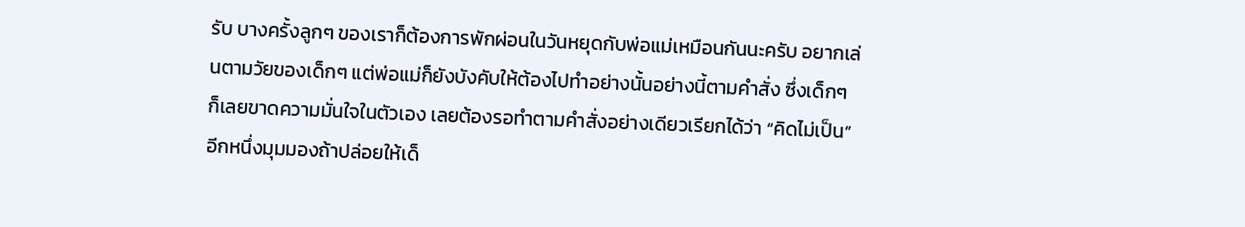รับ บางครั้งลูกๆ ของเราก็ต้องการพักผ่อนในวันหยุดกับพ่อแม่เหมือนกันนะครับ อยากเล่นตามวัยของเด็กๆ แต่พ่อแม่ก็ยังบังคับให้ต้องไปทำอย่างนั้นอย่างนี้ตามคำสั่ง ซึ่งเด็กๆ ก็เลยขาดความมั่นใจในตัวเอง เลยต้องรอทำตามคำสั่งอย่างเดียวเรียกได้ว่า “คิดไม่เป็น”
อีกหนึ่งมุมมองถ้าปล่อยให้เด็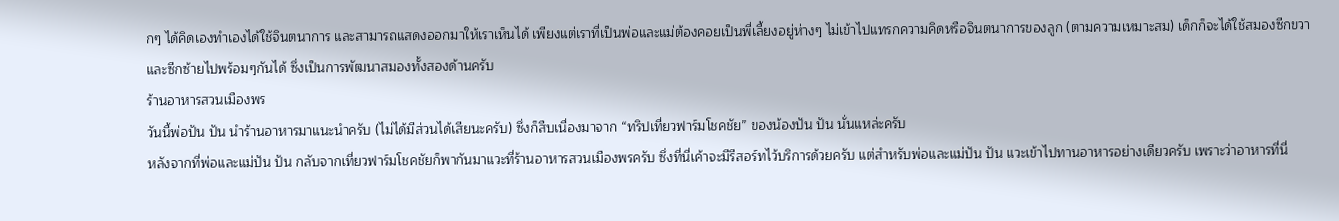กๆ ได้คิดเองทำเองได้ใช้จินตนาการ และสามารถแสดงออกมาให้เราเห็นได้ เพียงแต่เราที่เป็นพ่อและแม่ต้องคอยเป็นพี่เลี้ยงอยู่ห่างๆ ไม่เข้าไปแทรกความคิดหรือจินตนาการของลูก (ตามความเหมาะสม) เด็กก็จะได้ใช้สมองซีกขวา และซีกซ้ายไปพร้อมๆกันได้ ซึ่งเป็นการพัฒนาสมองทั้งสองด้านครับ
ร้านอาหารสวนเมืองพร
วันนี้พ่อปัน ปัน นำร้านอาหารมาแนะนำครับ (ไม่ได้มีส่วนได้เสียนะครับ) ซึ่งก็สืบเนื่องมาจาก “ทริปเที่ยวฟาร์มโชคชัย” ของน้องปัน ปัน นั่นแหล่ะครับ
หลังจากที่พ่อและแม่ปัน ปัน กลับจากเที่ยวฟาร์มโชคชัยก็พากันมาแวะที่ร้านอาหารสวนเมืองพรครับ ซึ่งที่นี่เค้าจะมีรีสอร์ทไว้บริการด้วยครับ แต่สำหรับพ่อและแม่ปัน ปัน แวะเข้าไปทานอาหารอย่างเดียวครับ เพราะว่าอาหารที่นี่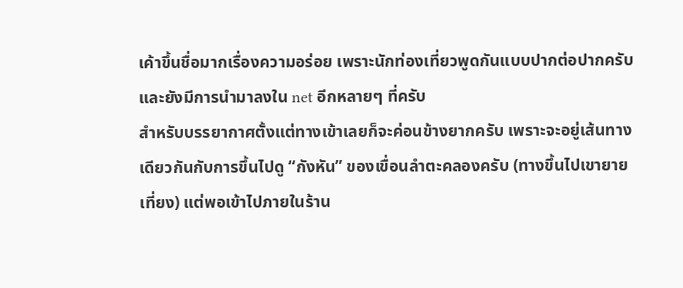เค้าขึ้นชื่อมากเรื่องความอร่อย เพราะนักท่องเที่ยวพูดกันแบบปากต่อปากครับ และยังมีการนำมาลงใน net อีกหลายๆ ที่ครับ
สำหรับบรรยากาศตั้งแต่ทางเข้าเลยก็จะค่อนข้างยากครับ เพราะจะอยู่เส้นทางเดียวกันกับการขึ้นไปดู “กังหัน” ของเขื่อนลำตะคลองครับ (ทางขึ้นไปเขายายเที่ยง) แต่พอเข้าไปภายในร้าน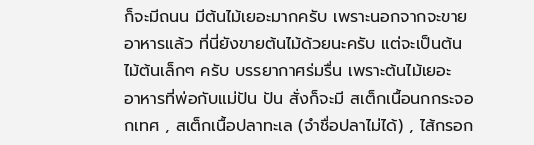ก็จะมีถนน มีต้นไม้เยอะมากครับ เพราะนอกจากจะขายอาหารแล้ว ที่นี่ยังขายต้นไม้ด้วยนะครับ แต่จะเป็นต้นไม้ต้นเล็กๆ ครับ บรรยากาศร่มรื่น เพราะต้นไม้เยอะ
อาหารที่พ่อกับแม่ปัน ปัน สั่งก็จะมี สเต็กเนื้อนกกระจอกเทศ , สเต็กเนื้อปลาทะเล (จำชื่อปลาไม่ได้) , ไส้กรอก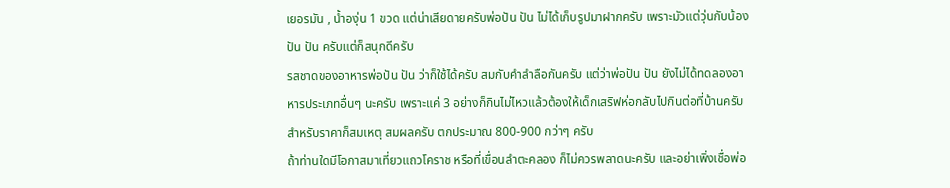เยอรมัน , น้ำองุ่น 1 ขวด แต่น่าเสียดายครับพ่อปัน ปัน ไม่ได้เก็บรูปมาฝากครับ เพราะมัวแต่วุ่นกับน้องปัน ปัน ครับแต่ก็สนุกดีครับ
รสชาดของอาหารพ่อปัน ปัน ว่าก็ใช้ได้ครับ สมกับคำลำลือกันครับ แต่ว่าพ่อปัน ปัน ยังไม่ได้ทดลองอาหารประเภทอื่นๆ นะครับ เพราะแค่ 3 อย่างก็กินไม่ไหวแล้วต้องให้เด็กเสริฟห่อกลับไปกินต่อที่บ้านครับ สำหรับราคาก็สมเหตุ สมผลครับ ตกประมาณ 800-900 กว่าๆ ครับ
ถ้าท่านใดมีโอกาสมาเที่ยวแถวโคราช หรือที่เขื่อนลำตะคลอง ก็ไม่ควรพลาดนะครับ และอย่าเพิ่งเชื่อพ่อ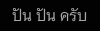ปัน ปัน ครับ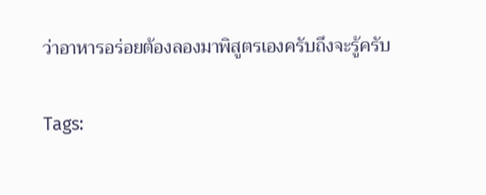ว่าอาหารอร่อยต้องลองมาพิสูตรเองครับถึงจะรู้ครับ

Tags: